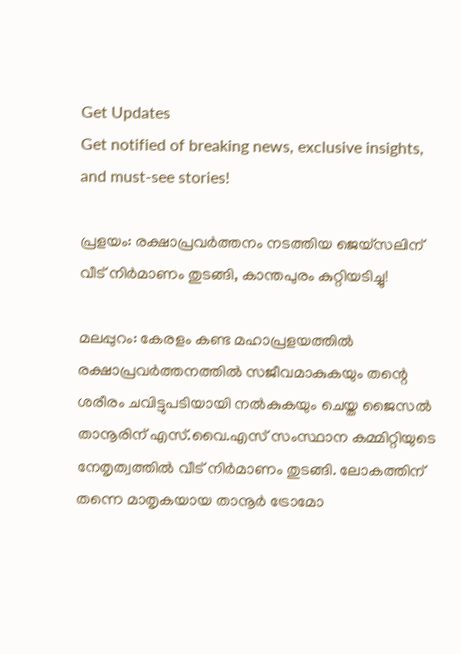Get Updates
Get notified of breaking news, exclusive insights, and must-see stories!

പ്രളയം: രക്ഷാപ്രവര്‍ത്തനം നടത്തിയ ജെയ്സലിന് വീട് നിര്‍മാണം തുടങ്ങി, കാന്തപുരം കുറ്റിയടിച്ചു!

മലപ്പുറം: കേരളം കണ്ട മഹാപ്രളയത്തില്‍ രക്ഷാപ്രവര്‍ത്തനത്തില്‍ സജീവമാകുകയും തന്റെ ശരീരം ചവിട്ടുപടിയായി നല്‍കുകയും ചെയ്ത ജൈസല്‍ താനൂരിന് എസ്.വൈ.എസ് സംസ്ഥാന കമ്മിറ്റിയുടെ നേതൃത്വത്തില്‍ വീട് നിര്‍മാണം തുടങ്ങി. ലോകത്തിന് തന്നെ മാതൃകയായ താനൂര്‍ ട്രോമോ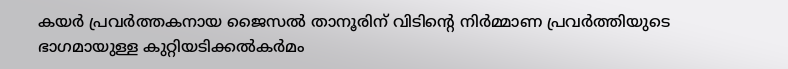കയര്‍ പ്രവര്‍ത്തകനായ ജൈസല്‍ താനൂരിന് വിടിന്റെ നിര്‍മ്മാണ പ്രവര്‍ത്തിയുടെ ഭാഗമായുള്ള കുറ്റിയടിക്കല്‍കര്‍മം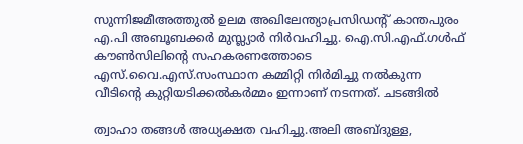സുന്നിജമീഅത്തുല്‍ ഉലമ അഖിലേന്ത്യാപ്രസിഡന്റ് കാന്തപുരം എ.പി അബൂബക്കര്‍ മുസ്ല്യാര്‍ നിര്‍വഹിച്ചു. ഐ.സി.എഫ്.ഗള്‍ഫ് കൗണ്‍സിലിന്റെ സഹകരണത്തോടെ എസ്.വൈ.എസ്.സംസ്ഥാന കമ്മിറ്റി നിര്‍മിച്ചു നല്‍കുന്ന വീടിന്റെ കുറ്റിയടിക്കല്‍കര്‍മ്മം ഇന്നാണ് നടന്നത്. ചടങ്ങില്‍

ത്വാഹാ തങ്ങള്‍ അധ്യക്ഷത വഹിച്ചു.അലി അബ്ദുള്ള,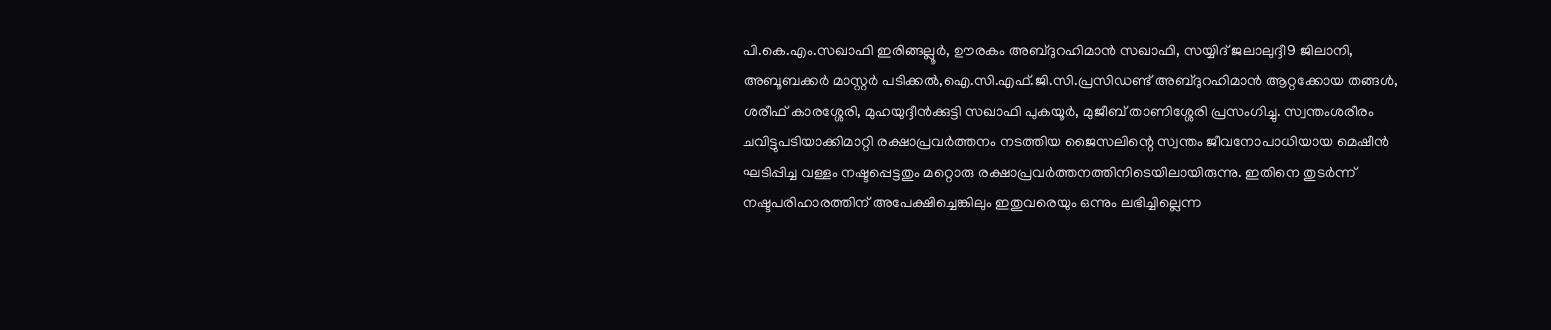പി.കെ.എം.സഖാഫി ഇരിങ്ങല്ലൂര്‍, ഊരകം അബ്ദുറഹിമാന്‍ സഖാഫി, സയ്യിദ് ജലാലുദ്ദീ9 ജിലാനി, അബൂബക്കര്‍ മാസ്റ്റര്‍ പടിക്കല്‍,ഐ.സി.എഫ്.ജി.സി.പ്രസിഡണ്ട് അബ്ദുറഹിമാന്‍ ആറ്റക്കോയ തങ്ങള്‍, ശരീഫ് കാരശ്ശേരി, മുഹയുദ്ദീന്‍ക്കുട്ടി സഖാഫി പുകയൂര്‍, മുജീബ് താണിശ്ശേരി പ്രസംഗിച്ചു. സ്വന്തംശരീരം ചവിട്ടുപടിയാക്കിമാറ്റി രക്ഷാപ്രവര്‍ത്തനം നടത്തിയ ജൈസലിന്റെ സ്വന്തം ജീവനോപാധിയായ മെഷീന്‍ ഘടിപ്പിച്ച വള്ളം നഷ്ടപ്പെട്ടതും മറ്റൊരു രക്ഷാപ്രവര്‍ത്തനത്തിനിടെയിലായിരുന്നു. ഇതിനെ തുടര്‍ന്ന് നഷ്ടപരിഹാരത്തിന് അപേക്ഷിച്ചെങ്കിലും ഇതുവരെയും ഒന്നും ലഭിച്ചില്ലെന്ന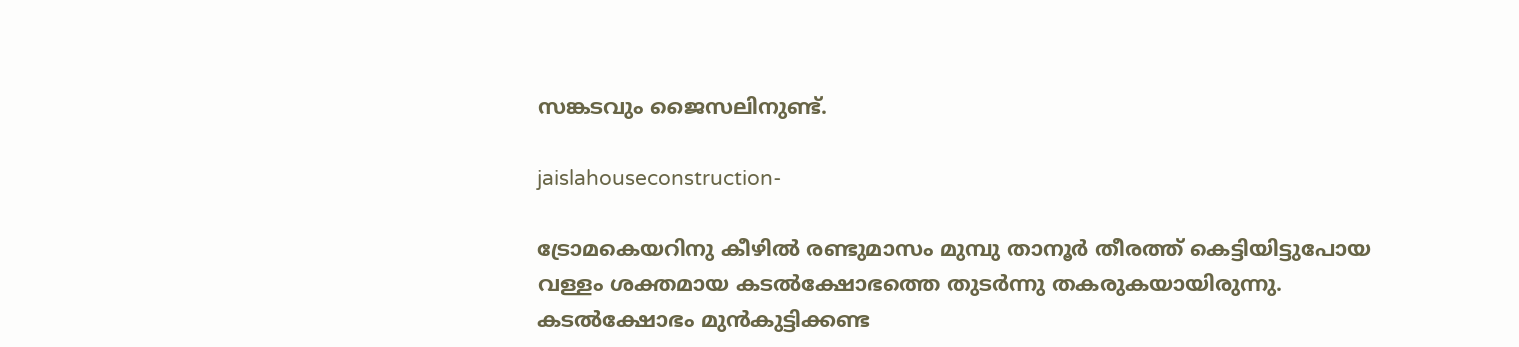സങ്കടവും ജൈസലിനുണ്ട്.

jaislahouseconstruction-

ട്രോമകെയറിനു കീഴില്‍ രണ്ടുമാസം മുമ്പു താനൂര്‍ തീരത്ത് കെട്ടിയിട്ടുപോയ വള്ളം ശക്തമായ കടല്‍ക്ഷോഭത്തെ തുടര്‍ന്നു തകരുകയായിരുന്നു. കടല്‍ക്ഷോഭം മുന്‍കുട്ടിക്കണ്ട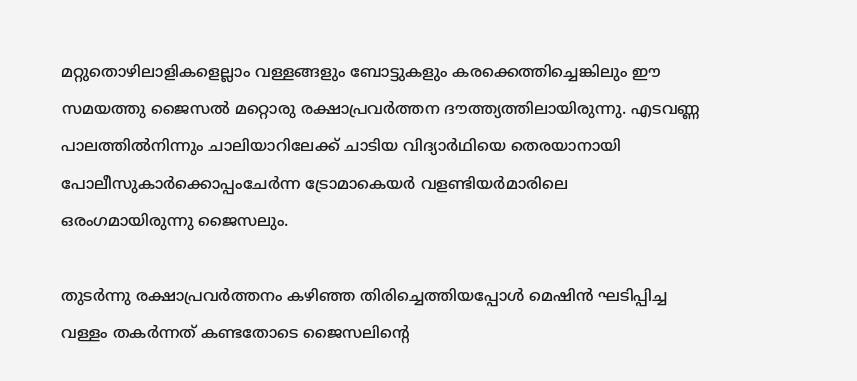മറ്റുതൊഴിലാളികളെല്ലാം വള്ളങ്ങളും ബോട്ടുകളും കരക്കെത്തിച്ചെങ്കിലും ഈ സമയത്തു ജൈസല്‍ മറ്റൊരു രക്ഷാപ്രവര്‍ത്തന ദൗത്ത്യത്തിലായിരുന്നു. എടവണ്ണ പാലത്തില്‍നിന്നും ചാലിയാറിലേക്ക് ചാടിയ വിദ്യാര്‍ഥിയെ തെരയാനായി പോലീസുകാര്‍ക്കൊപ്പംചേര്‍ന്ന ട്രോമാകെയര്‍ വളണ്ടിയര്‍മാരിലെ ഒരംഗമായിരുന്നു ജൈസലും.

തുടര്‍ന്നു രക്ഷാപ്രവര്‍ത്തനം കഴിഞ്ഞ തിരിച്ചെത്തിയപ്പോള്‍ മെഷിന്‍ ഘടിപ്പിച്ച വള്ളം തകര്‍ന്നത് കണ്ടതോടെ ജൈസലിന്റെ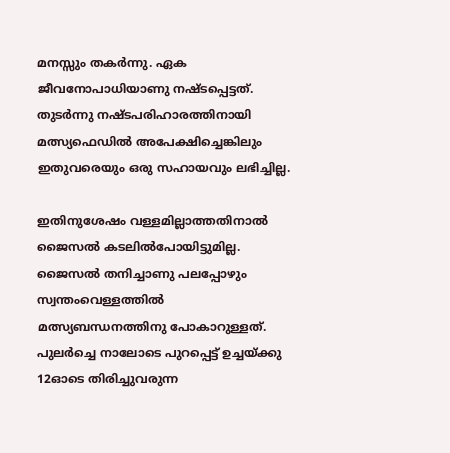മനസ്സും തകര്‍ന്നു. ഏക ജീവനോപാധിയാണു നഷ്ടപ്പെട്ടത്. തുടര്‍ന്നു നഷ്ടപരിഹാരത്തിനായി മത്സ്യഫെഡില്‍ അപേക്ഷിച്ചെങ്കിലും ഇതുവരെയും ഒരു സഹായവും ലഭിച്ചില്ല.

ഇതിനുശേഷം വള്ളമില്ലാത്തതിനാല്‍ ജൈസല്‍ കടലില്‍പോയിട്ടുമില്ല. ജൈസല്‍ തനിച്ചാണു പലപ്പോഴും സ്വന്തംവെള്ളത്തില്‍ മത്സ്യബന്ധനത്തിനു പോകാറുള്ളത്. പുലര്‍ച്ചെ നാലോടെ പുറപ്പെട്ട് ഉച്ചയ്ക്കു 12ഓടെ തിരിച്ചുവരുന്ന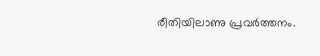രീതിയിലാണു പ്രവര്‍ത്തനം.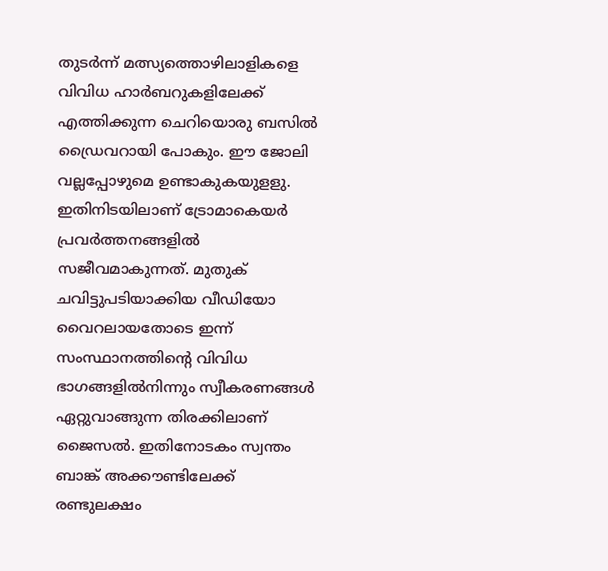തുടര്‍ന്ന് മത്സ്യത്തൊഴിലാളികളെ വിവിധ ഹാര്‍ബറുകളിലേക്ക് എത്തിക്കുന്ന ചെറിയൊരു ബസില്‍ ഡ്രൈവറായി പോകും. ഈ ജോലി വല്ലപ്പോഴുമെ ഉണ്ടാകുകയുളളു. ഇതിനിടയിലാണ് ട്രോമാകെയര്‍ പ്രവര്‍ത്തനങ്ങളില്‍ സജീവമാകുന്നത്. മുതുക് ചവിട്ടുപടിയാക്കിയ വീഡിയോ വൈറലായതോടെ ഇന്ന് സംസ്ഥാനത്തിന്റെ വിവിധ ഭാഗങ്ങളില്‍നിന്നും സ്വീകരണങ്ങള്‍ ഏറ്റുവാങ്ങുന്ന തിരക്കിലാണ് ജൈസല്‍. ഇതിനോടകം സ്വന്തം ബാങ്ക് അക്കൗണ്ടിലേക്ക് രണ്ടുലക്ഷം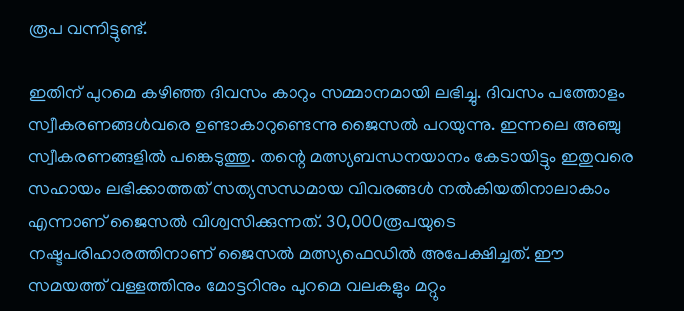രൂപ വന്നിട്ടുണ്ട്.

ഇതിന് പുറമെ കഴിഞ്ഞ ദിവസം കാറും സമ്മാനമായി ലഭിച്ചു. ദിവസം പത്തോളം സ്വീകരണങ്ങള്‍വരെ ഉണ്ടാകാറുണ്ടെന്നു ജൈസല്‍ പറയുന്നു. ഇന്നലെ അഞ്ചു സ്വീകരണങ്ങളില്‍ പങ്കെടുത്തു. തന്റെ മത്സ്യബന്ധനയാനം കേടായിട്ടും ഇതുവരെ സഹായം ലഭിക്കാത്തത് സത്യസന്ധമായ വിവരങ്ങള്‍ നല്‍കിയതിനാലാകാം എന്നാണ് ജൈസല്‍ വിശ്വസിക്കുന്നത്. 30,000രൂപയുടെ നഷ്ടപരിഹാരത്തിനാണ് ജൈസല്‍ മത്സ്യഫെഡില്‍ അപേക്ഷിച്ചത്. ഈ സമയത്ത് വള്ളത്തിനും മോട്ടറിനും പുറമെ വലകളും മറ്റും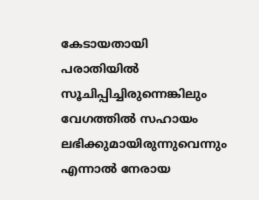കേടായതായി പരാതിയില്‍ സൂചിപ്പിച്ചിരുന്നെങ്കിലും വേഗത്തില്‍ സഹായം ലഭിക്കുമായിരുന്നുവെന്നും എന്നാല്‍ നേരായ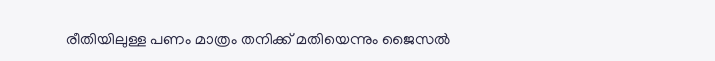രീതിയിലുള്ള പണം മാത്രം തനിക്ക് മതിയെന്നും ജൈസല്‍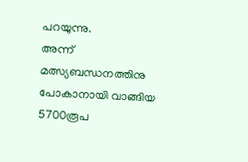പറയുന്നു.
അന്ന് മത്സ്യബന്ധനത്തിനു പോകാനായി വാങ്ങിയ 5700രൂപ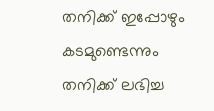തനിക്ക് ഇപ്പോഴും കടമുണ്ടെന്നും തനിക്ക് ലഭിച്ച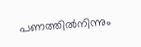പണത്തില്‍നിന്നും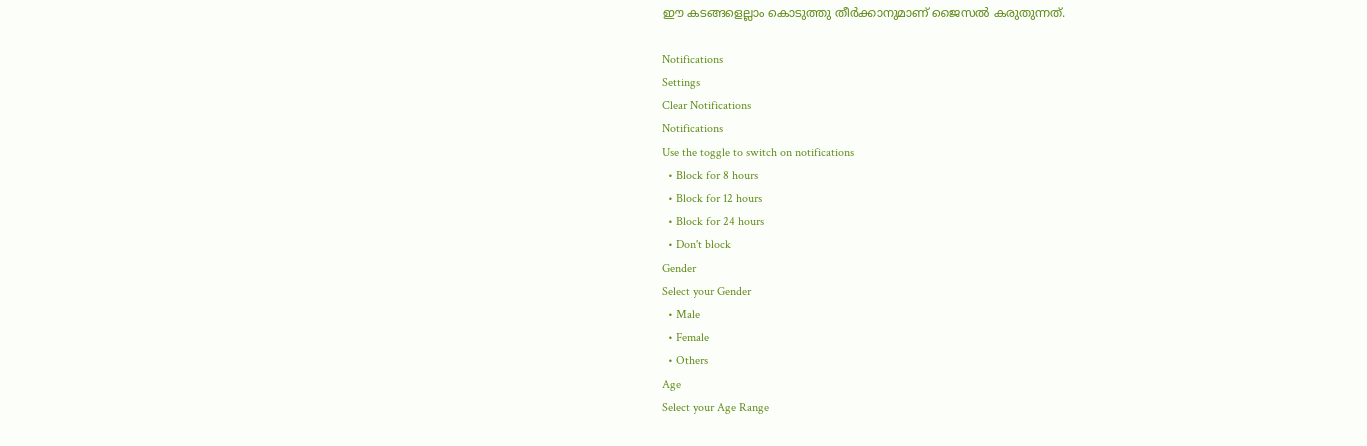ഈ കടങ്ങളെല്ലാം കൊടുത്തു തീര്‍ക്കാനുമാണ് ജൈസല്‍ കരുതുന്നത്.

Notifications
Settings
Clear Notifications
Notifications
Use the toggle to switch on notifications
  • Block for 8 hours
  • Block for 12 hours
  • Block for 24 hours
  • Don't block
Gender
Select your Gender
  • Male
  • Female
  • Others
Age
Select your Age Range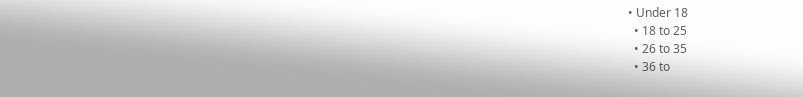• Under 18
  • 18 to 25
  • 26 to 35
  • 36 to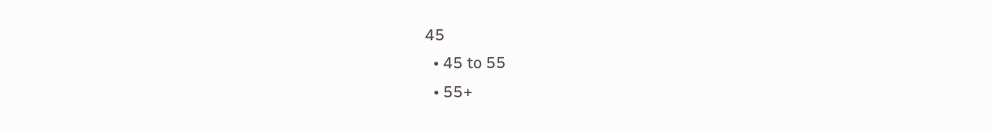45
  • 45 to 55
  • 55+